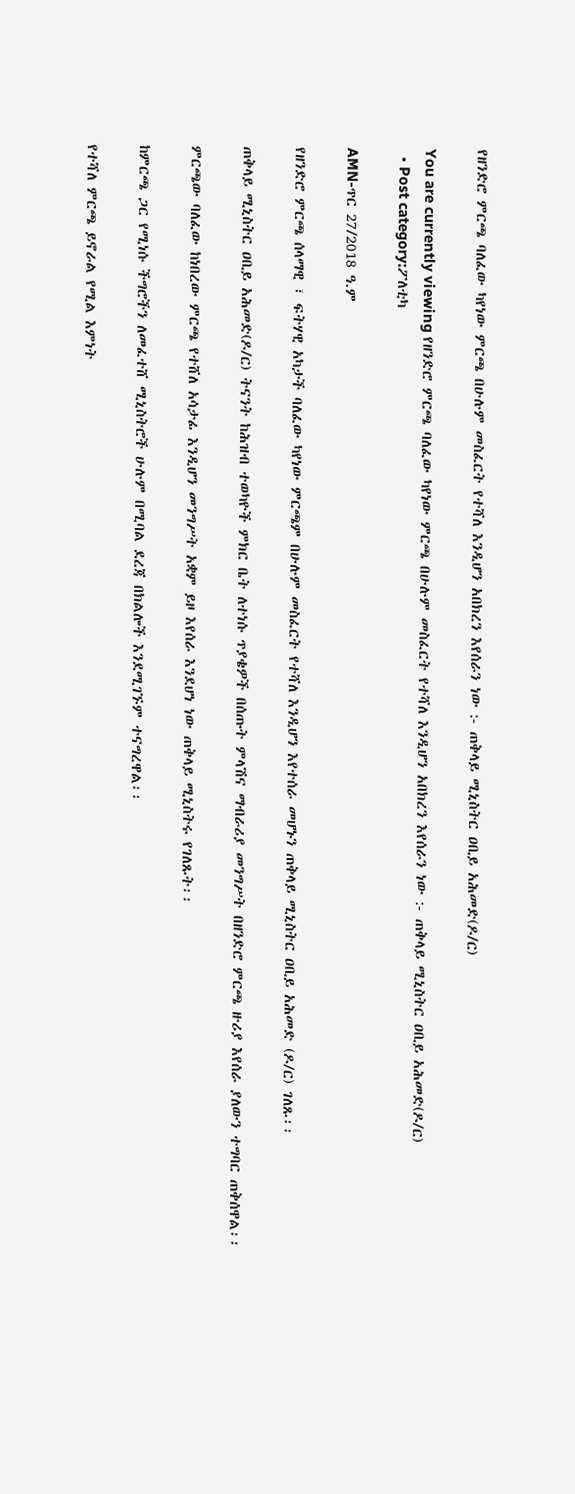የዘንድሮ ምርጫ ባለፈው ካየነው ምርጫ በሁሉም መስፈርት የተሻለ እንዲሆን አበክረን እየሰራን ነው :- ጠቅላይ ሚኒስትር ዐቢይ አሕመድ(ዶ/ር)

You are currently viewing የዘንድሮ ምርጫ ባለፈው ካየነው ምርጫ በሁሉም መስፈርት የተሻለ እንዲሆን አበክረን እየሰራን ነው :- ጠቅላይ ሚኒስትር ዐቢይ አሕመድ(ዶ/ር)
  • Post category:ፖለቲካ

AMN-ጥር 27/2018 ዓ.ም

የዘንድሮ ምርጫ ሰላማዊ ፣ ፍትሃዊ አካታች ባለፈው ካየነው ምርጫም በሁሉም መስፈርት የተሻለ እንዲሆን እየተሰራ መሆኑን ጠቅላይ ሚኒስትር ዐቢይ አሕመድ (ዶ/ር) ገለጹ፡፡

ጠቅላይ ሚኒስትር ዐቢይ አሕመድ(ዶ/ር) ትናንት ከሕዝብ ተወካዮች ምክር ቤት ለተነሱ ጥያቄዎች በሰጡት ምላሽና ማብራሪያ መንግሥት በዘንድሮ ምርጫ ዙሪያ እየሰራ ያለውን ተግባር ጠቅሰዋል፡፡

ምርጫው ባለፈው ከነበረው ምርጫ የተሸለ አሳታፊ እንዲሆን መንግሥት አቋም ይዞ እየሰራ እንደሆነ ነው ጠቅላይ ሚኒስትሩ የገለጹት፡፡

ከምርጫ ጋር የሚነሱ ችግሮችን ለመፈተሸ ሚኒስትሮች ሁሉም በሚባል ደረጃ በክልሎች እንደሚገኙም ተናግረዋል፡፡

የተሻለ ምርጫ ይኖራል የሚል እምነት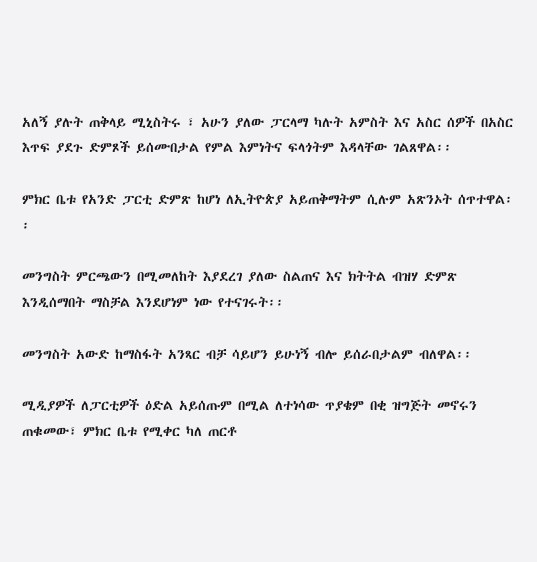አለኝ ያሉት ጠቅላይ ሚኒስትሩ ፣ አሁን ያለው ፓርላማ ካሉት አምስት እና አስር ሰዎች በአስር እጥፍ ያደጉ ድምጾች ይሰሙበታል የምል እምነትና ፍላጎትም እዳላቸው ገልጸዋል፡፡

ምክር ቤቱ የአንድ ፓርቲ ድምጽ ከሆነ ለኢትዮጵያ አይጠቅማትም ሲሉም አጽንኦት ሰጥተዋል፡፡

መንግስት ምርጫውን በሚመለከት እያደረገ ያለው ስልጠና እና ክትትል ብዝሃ ድምጽ እንዲሰማበት ማስቻል እንደሆነም ነው የተናገሩት፡፡

መንግስት አውድ ከማስፋት አንጻር ብቻ ሳይሆን ይሁነኝ ብሎ ይሰራበታልም ብለዋል፡፡

ሚዲያዎች ለፓርቲዎች ዕድል አይሰጡም በሚል ለተነሳው ጥያቄም በቂ ዝግጅት መኖሩን ጠቁመው፣ ምክር ቤቱ የሚቀር ካለ ጠርቶ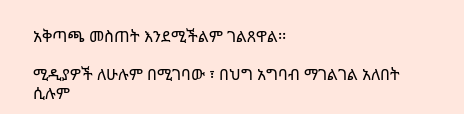አቅጣጫ መስጠት እንደሚችልም ገልጸዋል፡፡

ሚዲያዎች ለሁሉም በሚገባው ፣ በህግ አግባብ ማገልገል አለበት ሲሉም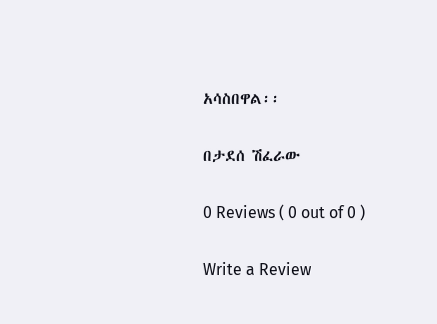አሳስበዋል፡፡

በታደሰ ሽፈራው

0 Reviews ( 0 out of 0 )

Write a Review